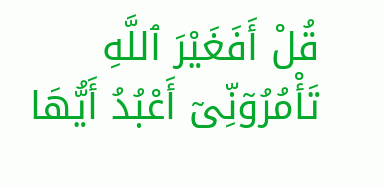قُلْ أَفَغَيْرَ ٱللَّهِ تَأْمُرُوٓنِّىٓ أَعْبُدُ أَيُّهَا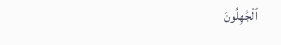ٱلْجَٰهِلُونَ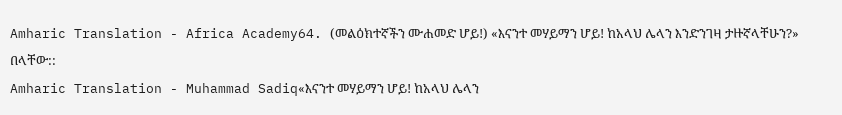Amharic Translation - Africa Academy64. (መልዕክተኛችን ሙሐመድ ሆይ!) «እናንተ መሃይማን ሆይ! ከአላህ ሌላን እንድንገዛ ታዙኛላቸሁን?» በላቸው::
Amharic Translation - Muhammad Sadiq«እናንተ መሃይማን ሆይ! ከአላህ ሌላን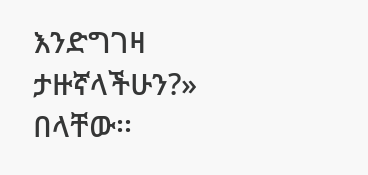እንድግገዛ ታዙኛላችሁን?» በላቸው፡፡